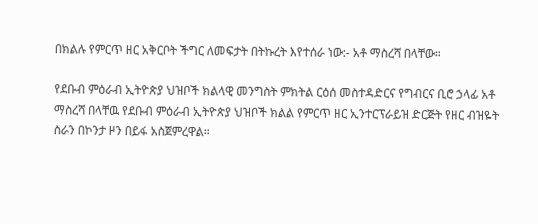በክልሉ የምርጥ ዘር አቅርቦት ችግር ለመፍታት በትኩረት እየተሰራ ነው:- አቶ ማስረሻ በላቸው።

የደቡብ ምዕራብ ኢትዮጵያ ህዝቦች ክልላዊ መንግስት ምክትል ርዕሰ መስተዳድርና የግብርና ቢሮ ኃላፊ አቶ ማስረሻ በላቸዉ የደቡብ ምዕራብ ኢትዮጵያ ህዝቦች ክልል የምርጥ ዘር ኢንተርፕራይዝ ድርጅት የዘር ብዝዬት ስራን በኮንታ ዞን በይፋ አስጀምረዋል።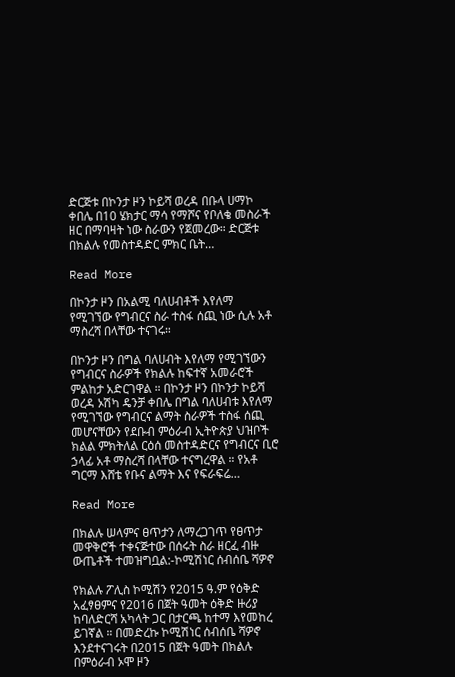ድርጅቱ በኮንታ ዞን ኮይሻ ወረዳ በቡላ ሀማኮ ቀበሌ በ10 ሄክታር ማሳ የማሾና የቦለቄ መስራች ዘር በማባዛት ነው ስራውን የጀመረው። ድርጅቱ በክልሉ የመስተዳድር ምክር ቤት…

Read More

በኮንታ ዞን በአልሚ ባለሀብቶች እየለማ የሚገኘው የግብርና ስራ ተስፋ ሰጪ ነው ሲሉ አቶ ማስረሻ በላቸው ተናገሩ።

በኮንታ ዞን በግል ባለሀብት እየለማ የሚገኘውን የግብርና ስራዎች የክልሉ ከፍተኛ አመራሮች ምልከታ አድርገዋል ። በኮንታ ዞን በኮንታ ኮይሻ ወረዳ ኦሽካ ዴንቻ ቀበሌ በግል ባለሀብቱ እየለማ የሚገኘው የግብርና ልማት ስራዎች ተስፋ ሰጪ መሆናቸውን የደቡብ ምዕራብ ኢትዮጵያ ህዝቦች ክልል ምክትለል ርዕሰ መስተዳድርና የግብርና ቢሮ ኃላፊ አቶ ማስረሻ በላቸው ተናግረዋል ። የአቶ ግርማ እሸቴ የቡና ልማት እና የፍራፍሬ…

Read More

በክልሉ ሠላምና ፀጥታን ለማረጋገጥ የፀጥታ መዋቅሮች ተቀናጅተው በሰሩት ስራ ዘርፈ ብዙ ውጤቶች ተመዝግቧል:-ኮሚሽነር ሰብሰቤ ሻዎኖ

የክልሉ ፖሊስ ኮሚሽን የ2015 ዓ.ም የዕቅድ አፈፃፀምና የ2016 በጀት ዓመት ዕቅድ ዙሪያ ከባለድርሻ አካላት ጋር በታርጫ ከተማ እየመከረ ይገኛል ። በመድረኩ ኮሚሽነር ሰብሰቤ ሻዎኖ እንደተናገሩት በ2015 በጀት ዓመት በክልሉ በምዕራብ ኦሞ ዞን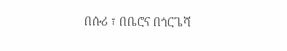በሱሪ ፣ በቤሮና በጎርጌሻ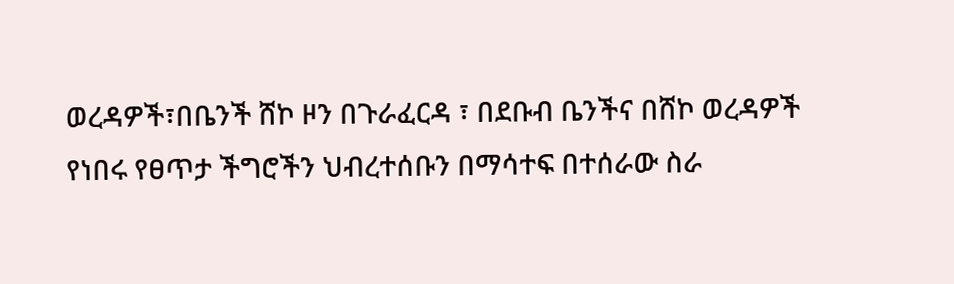ወረዳዎች፣በቤንች ሸኮ ዞን በጉራፈርዳ ፣ በደቡብ ቤንችና በሸኮ ወረዳዎች የነበሩ የፀጥታ ችግሮችን ህብረተሰቡን በማሳተፍ በተሰራው ስራ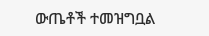ውጤቶች ተመዝግቧል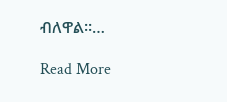ብለዋል።…

Read More